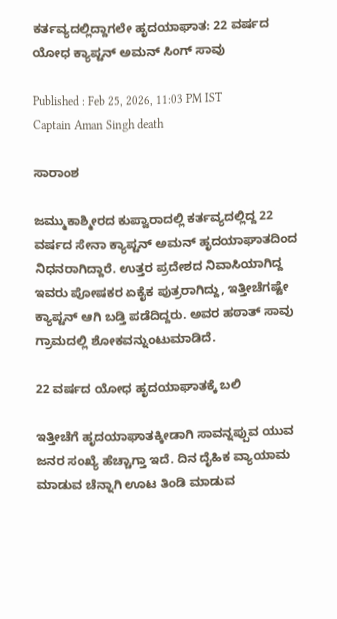ಕರ್ತವ್ಯದಲ್ಲಿದ್ದಾಗಲೇ ಹೃದಯಾಘಾತ: 22 ವರ್ಷದ ಯೋಧ ಕ್ಯಾಪ್ಟನ್ ಅಮನ್ ಸಿಂಗ್ ಸಾವು

Published : Feb 25, 2026, 11:03 PM IST
Captain Aman Singh death

ಸಾರಾಂಶ

ಜಮ್ಮುಕಾಶ್ಮೀರದ ಕುಪ್ವಾರಾದಲ್ಲಿ ಕರ್ತವ್ಯದಲ್ಲಿದ್ದ 22 ವರ್ಷದ ಸೇನಾ ಕ್ಯಾಪ್ಟನ್ ಅಮನ್ ಹೃದಯಾಘಾತದಿಂದ ನಿಧನರಾಗಿದ್ದಾರೆ. ಉತ್ತರ ಪ್ರದೇಶದ ನಿವಾಸಿಯಾಗಿದ್ದ ಇವರು ಪೋಷಕರ ಏಕೈಕ ಪುತ್ರರಾಗಿದ್ದು, ಇತ್ತೀಚೆಗಷ್ಟೇ ಕ್ಯಾಪ್ಟನ್ ಆಗಿ ಬಡ್ತಿ ಪಡೆದಿದ್ದರು. ಅವರ ಹಠಾತ್ ಸಾವು ಗ್ರಾಮದಲ್ಲಿ ಶೋಕವನ್ನುಂಟುಮಾಡಿದೆ.

22 ವರ್ಷದ ಯೋಧ ಹೃದಯಾಘಾತಕ್ಕೆ ಬಲಿ

ಇತ್ತೀಚೆಗೆ ಹೃದಯಾಘಾತಕ್ಕೀಡಾಗಿ ಸಾವನ್ನಪ್ಪುವ ಯುವ ಜನರ ಸಂಖ್ಯೆ ಹೆಚ್ಚಾಗ್ತಾ ಇದೆ. ದಿನ ದೈಹಿಕ ವ್ಯಾಯಾಮ ಮಾಡುವ ಚೆನ್ನಾಗಿ ಊಟ ತಿಂಡಿ ಮಾಡುವ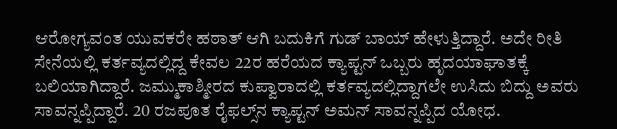ಆರೋಗ್ಯವಂತ ಯುವಕರೇ ಹಠಾತ್ ಆಗಿ ಬದುಕಿಗೆ ಗುಡ್ ಬಾಯ್ ಹೇಳುತ್ತಿದ್ದಾರೆ. ಅದೇ ರೀತಿ ಸೇನೆಯಲ್ಲಿ ಕರ್ತವ್ಯದಲ್ಲಿದ್ದ ಕೇವಲ 22ರ ಹರೆಯದ ಕ್ಯಾಪ್ಟನ್ ಒಬ್ಬರು ಹೃದಯಾಘಾತಕ್ಕೆ ಬಲಿಯಾಗಿದ್ದಾರೆ. ಜಮ್ಮುಕಾಶ್ಮೀರದ ಕುಪ್ವಾರಾದಲ್ಲಿ ಕರ್ತವ್ಯದಲ್ಲಿದ್ದಾಗಲೇ ಉಸಿದು ಬಿದ್ದು ಅವರು ಸಾವನ್ನಪ್ಪಿದ್ದಾರೆ. 20 ರಜಪೂತ ರೈಫಲ್ಸ್‌ನ ಕ್ಯಾಪ್ಟನ್ ಅಮನ್ ಸಾವನ್ನಪ್ಪಿದ ಯೋಧ.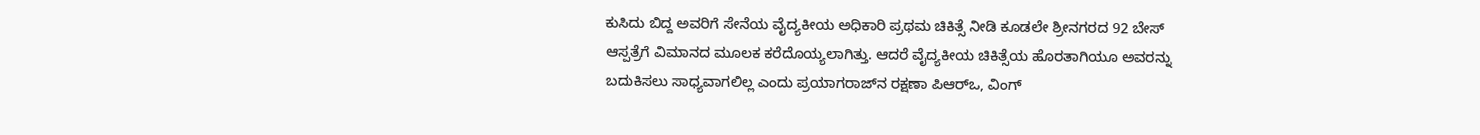ಕುಸಿದು ಬಿದ್ದ ಅವರಿಗೆ ಸೇನೆಯ ವೈದ್ಯಕೀಯ ಅಧಿಕಾರಿ ಪ್ರಥಮ ಚಿಕಿತ್ಸೆ ನೀಡಿ ಕೂಡಲೇ ಶ್ರೀನಗರದ 92 ಬೇಸ್ ಆಸ್ಪತ್ರೆಗೆ ವಿಮಾನದ ಮೂಲಕ ಕರೆದೊಯ್ಯಲಾಗಿತ್ತು. ಆದರೆ ವೈದ್ಯಕೀಯ ಚಿಕಿತ್ಸೆಯ ಹೊರತಾಗಿಯೂ ಅವರನ್ನು ಬದುಕಿಸಲು ಸಾಧ್ಯವಾಗಲಿಲ್ಲ ಎಂದು ಪ್ರಯಾಗರಾಜ್‌ನ ರಕ್ಷಣಾ ಪಿಆರ್‌ಒ, ವಿಂಗ್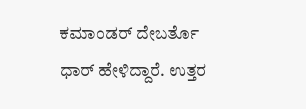ಕಮಾಂಡರ್ ದೇಬರ್ತೊ ಧಾರ್ ಹೇಳಿದ್ದಾರೆ. ಉತ್ತರ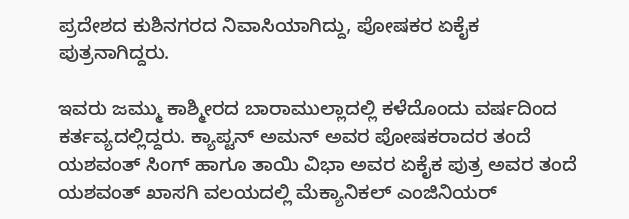ಪ್ರದೇಶದ ಕುಶಿನಗರದ ನಿವಾಸಿಯಾಗಿದ್ದು, ಪೋಷಕರ ಏಕೈಕ ಪುತ್ರನಾಗಿದ್ದರು.

ಇವರು ಜಮ್ಮು ಕಾಶ್ಮೀರದ ಬಾರಾಮುಲ್ಲಾದಲ್ಲಿ ಕಳೆದೊಂದು ವರ್ಷದಿಂದ ಕರ್ತವ್ಯದಲ್ಲಿದ್ದರು. ಕ್ಯಾಪ್ಟನ್ ಅಮನ್ ಅವರ ಪೋಷಕರಾದರ ತಂದೆ ಯಶವಂತ್ ಸಿಂಗ್ ಹಾಗೂ ತಾಯಿ ವಿಭಾ ಅವರ ಏಕೈಕ ಪುತ್ರ ಅವರ ತಂದೆ ಯಶವಂತ್ ಖಾಸಗಿ ವಲಯದಲ್ಲಿ ಮೆಕ್ಯಾನಿಕಲ್ ಎಂಜಿನಿಯರ್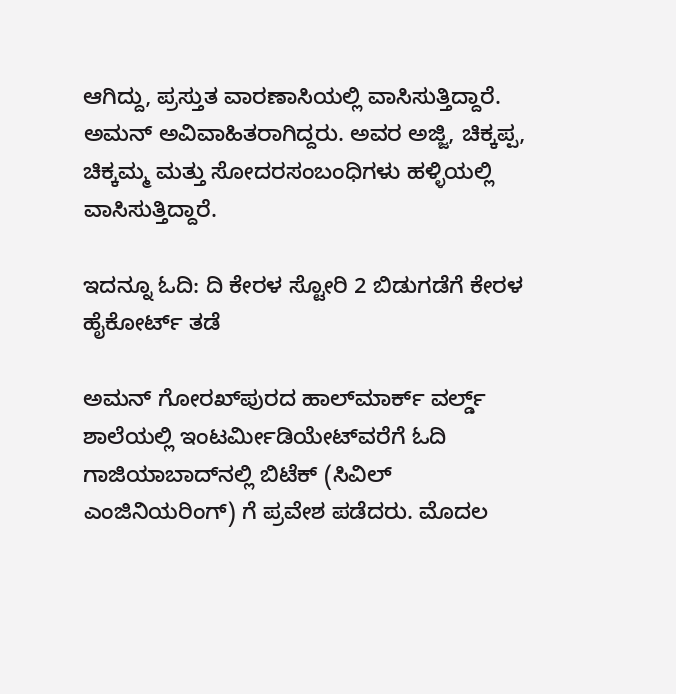ಆಗಿದ್ದು, ಪ್ರಸ್ತುತ ವಾರಣಾಸಿಯಲ್ಲಿ ವಾಸಿಸುತ್ತಿದ್ದಾರೆ. ಅಮನ್ ಅವಿವಾಹಿತರಾಗಿದ್ದರು. ಅವರ ಅಜ್ಜಿ, ಚಿಕ್ಕಪ್ಪ, ಚಿಕ್ಕಮ್ಮ ಮತ್ತು ಸೋದರಸಂಬಂಧಿಗಳು ಹಳ್ಳಿಯಲ್ಲಿ ವಾಸಿಸುತ್ತಿದ್ದಾರೆ.

ಇದನ್ನೂ ಓದಿ: ದಿ ಕೇರಳ ಸ್ಟೋರಿ 2 ಬಿಡುಗಡೆಗೆ ಕೇರಳ ಹೈಕೋರ್ಟ್ ತಡೆ

ಅಮನ್ ಗೋರಖ್‌ಪುರದ ಹಾಲ್‌ಮಾರ್ಕ್ ವರ್ಲ್ಡ್ ಶಾಲೆಯಲ್ಲಿ ಇಂಟರ್ಮೀಡಿಯೇಟ್‌ವರೆಗೆ ಓದಿ ಗಾಜಿಯಾಬಾದ್‌ನಲ್ಲಿ ಬಿಟೆಕ್ (ಸಿವಿಲ್ ಎಂಜಿನಿಯರಿಂಗ್) ಗೆ ಪ್ರವೇಶ ಪಡೆದರು. ಮೊದಲ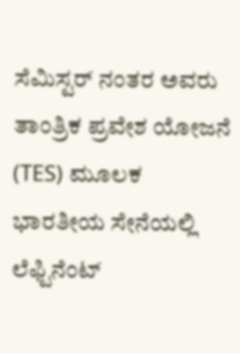ಸೆಮಿಸ್ಟರ್ ನಂತರ ಅವರು ತಾಂತ್ರಿಕ ಪ್ರವೇಶ ಯೋಜನೆ (TES) ಮೂಲಕ ಭಾರತೀಯ ಸೇನೆಯಲ್ಲಿ ಲೆಫ್ಟಿನೆಂಟ್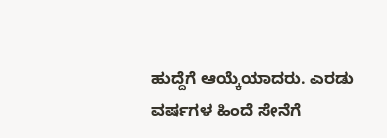ಹುದ್ದೆಗೆ ಆಯ್ಕೆಯಾದರು. ಎರಡು ವರ್ಷಗಳ ಹಿಂದೆ ಸೇನೆಗೆ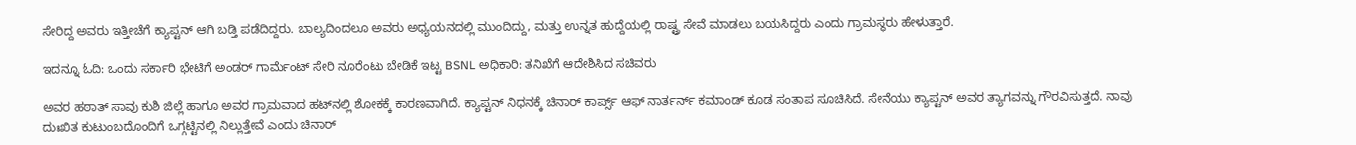ಸೇರಿದ್ದ ಅವರು ಇತ್ತೀಚೆಗೆ ಕ್ಯಾಪ್ಟನ್ ಆಗಿ ಬಡ್ತಿ ಪಡೆದಿದ್ದರು. ಬಾಲ್ಯದಿಂದಲೂ ಅವರು ಅಧ್ಯಯನದಲ್ಲಿ ಮುಂದಿದ್ದು, ಮತ್ತು ಉನ್ನತ ಹುದ್ದೆಯಲ್ಲಿ ರಾಷ್ಟ್ರ ಸೇವೆ ಮಾಡಲು ಬಯಸಿದ್ದರು ಎಂದು ಗ್ರಾಮಸ್ಥರು ಹೇಳುತ್ತಾರೆ.

ಇದನ್ನೂ ಓದಿ: ಒಂದು ಸರ್ಕಾರಿ ಭೇಟಿಗೆ ಅಂಡರ್‌ ಗಾರ್ಮೆಂಟ್ ಸೇರಿ ನೂರೆಂಟು ಬೇಡಿಕೆ ಇಟ್ಟ BSNL ಅಧಿಕಾರಿ: ತನಿಖೆಗೆ ಆದೇಶಿಸಿದ ಸಚಿವರು

ಅವರ ಹಠಾತ್ ಸಾವು ಕುಶಿ ಜಿಲ್ಲೆ ಹಾಗೂ ಅವರ ಗ್ರಾಮವಾದ ಹಟ್‌ನಲ್ಲಿ ಶೋಕಕ್ಕೆ ಕಾರಣವಾಗಿದೆ. ಕ್ಯಾಪ್ಟನ್ ನಿಧನಕ್ಕೆ ಚಿನಾರ್ ಕಾರ್ಪ್ಸ್ ಆಫ್ ನಾರ್ತರ್ನ್ ಕಮಾಂಡ್ ಕೂಡ ಸಂತಾಪ ಸೂಚಿಸಿದೆ. ಸೇನೆಯು ಕ್ಯಾಪ್ಟನ್ ಅವರ ತ್ಯಾಗವನ್ನು ಗೌರವಿಸುತ್ತದೆ. ನಾವು ದುಃಖಿತ ಕುಟುಂಬದೊಂದಿಗೆ ಒಗ್ಗಟ್ಟಿನಲ್ಲಿ ನಿಲ್ಲುತ್ತೇವೆ ಎಂದು ಚಿನಾರ್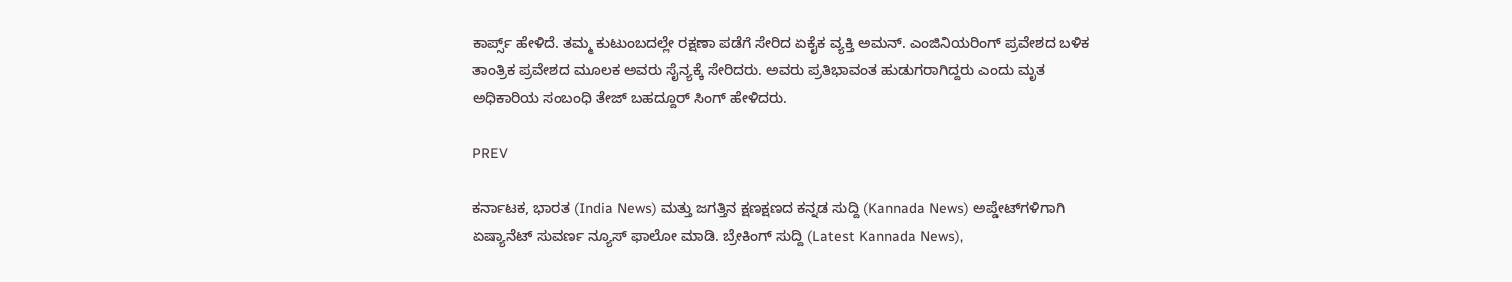ಕಾರ್ಪ್ಸ್ ಹೇಳಿದೆ. ತಮ್ಮ ಕುಟುಂಬದಲ್ಲೇ ರಕ್ಷಣಾ ಪಡೆಗೆ ಸೇರಿದ ಏಕೈಕ ವ್ಯಕ್ತಿ ಅಮನ್. ಎಂಜಿನಿಯರಿಂಗ್ ಪ್ರವೇಶದ ಬಳಿಕ ತಾಂತ್ರಿಕ ಪ್ರವೇಶದ ಮೂಲಕ ಅವರು ಸೈನ್ಯಕ್ಕೆ ಸೇರಿದರು. ಅವರು ಪ್ರತಿಭಾವಂತ ಹುಡುಗರಾಗಿದ್ದರು ಎಂದು ಮೃತ ಅಧಿಕಾರಿಯ ಸಂಬಂಧಿ ತೇಜ್ ಬಹದ್ದೂರ್ ಸಿಂಗ್ ಹೇಳಿದರು.

PREV

ಕರ್ನಾಟಕ, ಭಾರತ (India News) ಮತ್ತು ಜಗತ್ತಿನ ಕ್ಷಣಕ್ಷಣದ ಕನ್ನಡ ಸುದ್ದಿ (Kannada News) ಅಪ್ಡೇಟ್‌ಗಳಿಗಾಗಿ ಏಷ್ಯಾನೆಟ್ ಸುವರ್ಣ ನ್ಯೂಸ್‌ ಫಾಲೋ ಮಾಡಿ. ಬ್ರೇಕಿಂಗ್ ಸುದ್ದಿ (Latest Kannada News),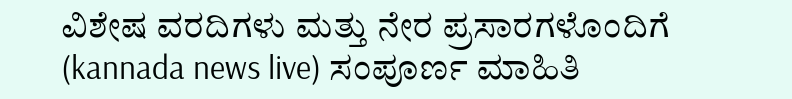ವಿಶೇಷ ವರದಿಗಳು ಮತ್ತು ನೇರ ಪ್ರಸಾರಗಳೊಂದಿಗೆ (kannada news live) ಸಂಪೂರ್ಣ ಮಾಹಿತಿ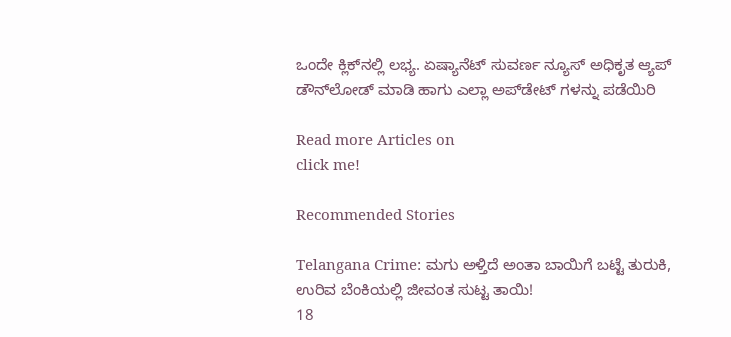ಒಂದೇ ಕ್ಲಿಕ್‌ನಲ್ಲಿ ಲಭ್ಯ. ಏಷ್ಯಾನೆಟ್ ಸುವರ್ಣ ನ್ಯೂಸ್ ಅಧಿಕೃತ ಆ್ಯಪ್ ಡೌನ್‌ಲೋಡ್ ಮಾಡಿ ಹಾಗು ಎಲ್ಲಾ ಅಪ್‌ಡೇಟ್ ಗಳನ್ನು ಪಡೆಯಿರಿ

Read more Articles on
click me!

Recommended Stories

Telangana Crime: ಮಗು ಅಳ್ತಿದೆ ಅಂತಾ ಬಾಯಿಗೆ ಬಟ್ಟೆ ತುರುಕಿ, ಉರಿವ ಬೆಂಕಿಯಲ್ಲಿ ಜೀವಂತ ಸುಟ್ಟ ತಾಯಿ!
18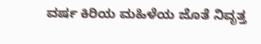ವರ್ಷ ಕಿರಿಯ ಮಹಿಳೆಯ ಜೊತೆ ನಿವೃತ್ತ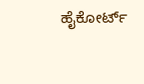ಹೈಕೋರ್ಟ್‌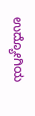ಉದ್ಯೋಗಿಯ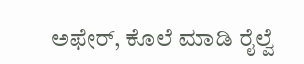ಅಫೇರ್‌, ಕೊಲೆ ಮಾಡಿ ರೈಲ್ವೆ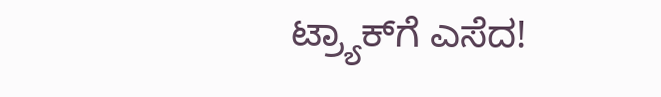ಟ್ರ್ಯಾಕ್‌ಗೆ ಎಸೆದ!